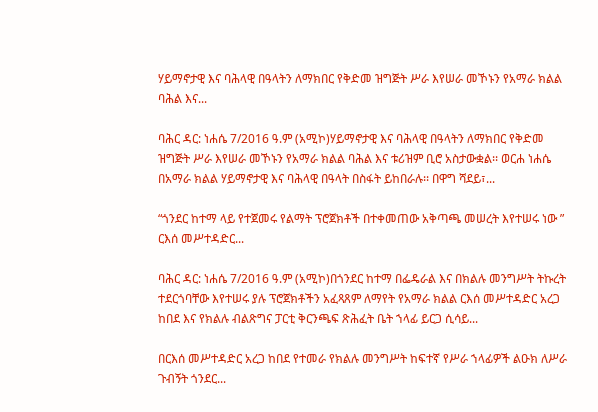ሃይማኖታዊ እና ባሕላዊ በዓላትን ለማክበር የቅድመ ዝግጅት ሥራ እየሠራ መኾኑን የአማራ ክልል ባሕል እና...

ባሕር ዳር: ነሐሴ 7/2016 ዓ.ም (አሚኮ)ሃይማኖታዊ እና ባሕላዊ በዓላትን ለማክበር የቅድመ ዝግጅት ሥራ እየሠራ መኾኑን የአማራ ክልል ባሕል እና ቱሪዝም ቢሮ አስታውቋል፡፡ ወርሐ ነሐሴ በአማራ ክልል ሃይማኖታዊ እና ባሕላዊ በዓላት በስፋት ይከበራሉ፡፡ በዋግ ሻደይ፣...

“ጎንደር ከተማ ላይ የተጀመሩ የልማት ፕሮጀክቶች በተቀመጠው አቅጣጫ መሠረት እየተሠሩ ነው ” ርእሰ መሥተዳድር...

ባሕር ዳር: ነሐሴ 7/2016 ዓ.ም (አሚኮ)በጎንደር ከተማ በፌዴራል እና በክልሉ መንግሥት ትኩረት ተደርጎባቸው እየተሠሩ ያሉ ፕሮጀክቶችን አፈጻጸም ለማየት የአማራ ክልል ርእሰ መሥተዳድር አረጋ ከበደ እና የክልሉ ብልጽግና ፓርቲ ቅርንጫፍ ጽሕፈት ቤት ኀላፊ ይርጋ ሲሳይ...

በርእሰ መሥተዳድር አረጋ ከበደ የተመራ የክልሉ መንግሥት ከፍተኛ የሥራ ኀላፊዎች ልዑክ ለሥራ ጉብኝት ጎንደር...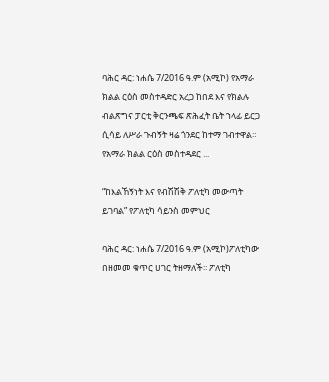ባሕር ዳር: ነሐሴ 7/2016 ዓ.ም (አሚኮ) የአማራ ክልል ርዕስ መስተዳድር አረጋ ከበደ እና የክልሉ ብልጽግና ፓርቲ ቅርንጫፍ ጽሕፈት ቤት ኀላፊ ይርጋ ሲሳይ ለሥራ ጉብኝት ዛሬ ጎንደር ከተማ ገብተዋል። የአማራ ክልል ርዕስ መስተዳደር ...

“ከእልኸኝነት እና የብሽሽቅ ፖለቲካ መውጣት ይገባል” የፖለቲካ ሳይንስ መምህር

ባሕር ዳር: ነሐሴ 7/2016 ዓ.ም (አሚኮ)ፖለቲካው በዘመመ ቁጥር ሀገር ትዘማለች፡፡ ፖለቲካ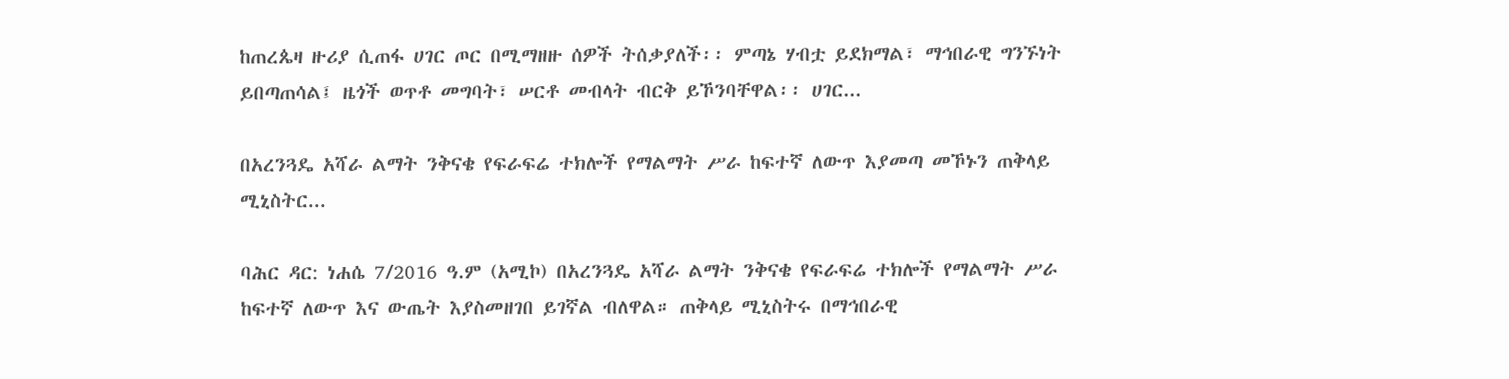ከጠረጴዛ ዙሪያ ሲጠፋ ሀገር ጦር በሚማዘዙ ሰዎች ትሰቃያለች፡፡ ምጣኔ ሃብቷ ይደክማል፣ ማኅበራዊ ግንኙነት ይበጣጠሳል፤ ዜጎች ወጥቶ መግባት፣ ሠርቶ መብላት ብርቅ ይኾንባቸዋል፡፡ ሀገር...

በአረንጓዴ አሻራ ልማት ንቅናቄ የፍራፍሬ ተክሎች የማልማት ሥራ ከፍተኛ ለውጥ እያመጣ መኾኑን ጠቅላይ ሚኒስትር...

ባሕር ዳር: ነሐሴ 7/2016 ዓ.ም (አሚኮ) በአረንጓዴ አሻራ ልማት ንቅናቄ የፍራፍሬ ተክሎች የማልማት ሥራ ከፍተኛ ለውጥ እና ውጤት እያስመዘገበ ይገኛል ብለዋል። ጠቅላይ ሚኒስትሩ በማኅበራዊ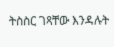ትስስር ገጻቸው እንዳሉት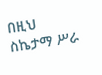በዚህ ስኬታማ ሥራ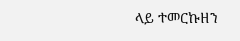ላይ ተመርኩዘን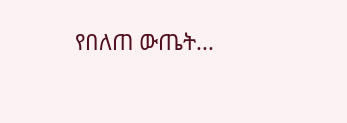የበለጠ ውጤት...